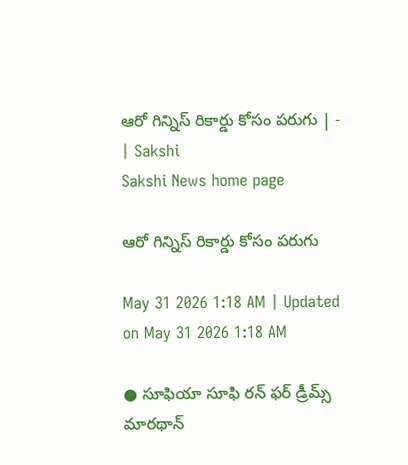ఆరో గిన్నిస్‌ రికార్డు కోసం పరుగు | - | Sakshi
Sakshi News home page

ఆరో గిన్నిస్‌ రికార్డు కోసం పరుగు

May 31 2026 1:18 AM | Updated on May 31 2026 1:18 AM

● సూఫియా సూఫి రన్‌ ఫర్‌ డ్రీమ్స్‌ మారథాన్‌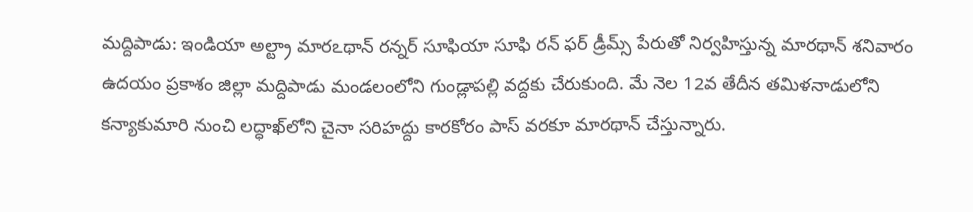మద్దిపాడు: ఇండియా అల్ట్రా మారఽథాన్‌ రన్నర్‌ సూఫియా సూఫి రన్‌ ఫర్‌ డ్రీమ్స్‌ పేరుతో నిర్వహిస్తున్న మారథాన్‌ శనివారం ఉదయం ప్రకాశం జిల్లా మద్దిపాడు మండలంలోని గుండ్లాపల్లి వద్దకు చేరుకుంది. మే నెల 12వ తేదీన తమిళనాడులోని కన్యాకుమారి నుంచి లద్ధాఖ్‌లోని చైనా సరిహద్దు కారకోరం పాస్‌ వరకూ మారథాన్‌ చేస్తున్నారు.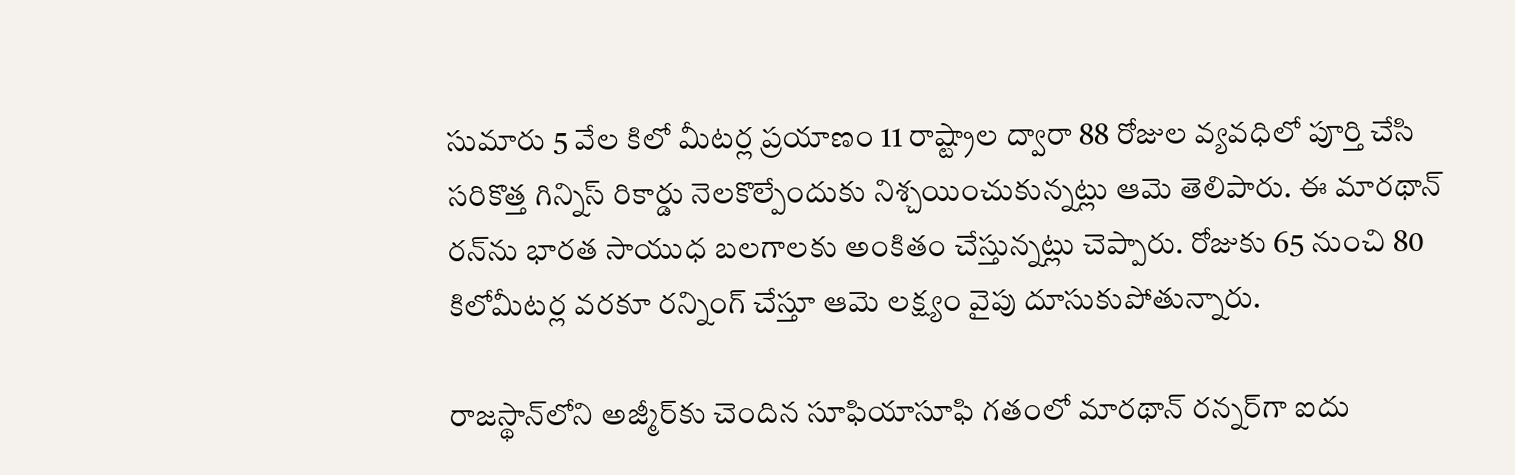సుమారు 5 వేల కిలో మీటర్ల ప్రయాణం 11 రాష్ట్రాల ద్వారా 88 రోజుల వ్యవధిలో పూర్తి చేసి సరికొత్త గిన్నిస్‌ రికార్డు నెలకొల్పేందుకు నిశ్చయించుకున్నట్లు ఆమె తెలిపారు. ఈ మారథాన్‌ రన్‌ను భారత సాయుధ బలగాలకు అంకితం చేస్తున్నట్లు చెప్పారు. రోజుకు 65 నుంచి 80 కిలోమీటర్ల వరకూ రన్నింగ్‌ చేస్తూ ఆమె లక్ష్యం వైపు దూసుకుపోతున్నారు.

రాజస్థాన్‌లోని అజ్మీర్‌కు చెందిన సూఫియాసూఫి గతంలో మారథాన్‌ రన్నర్‌గా ఐదు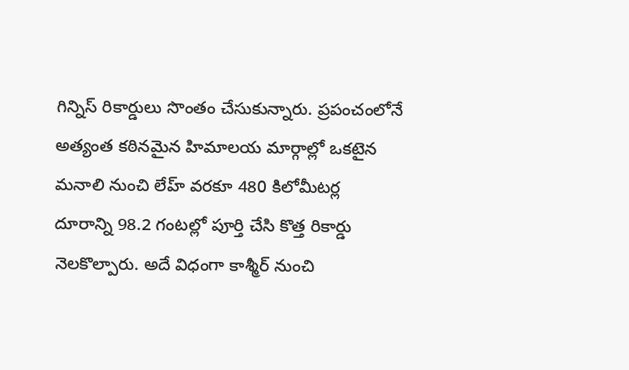గిన్నిస్‌ రికార్డులు సొంతం చేసుకున్నారు. ప్రపంచంలోనే అత్యంత కఠినమైన హిమాలయ మార్గాల్లో ఒకటైన మనాలి నుంచి లేహ్‌ వరకూ 480 కిలోమీటర్ల దూరాన్ని 98.2 గంటల్లో పూర్తి చేసి కొత్త రికార్డు నెలకొల్పారు. అదే విధంగా కాశ్మీర్‌ నుంచి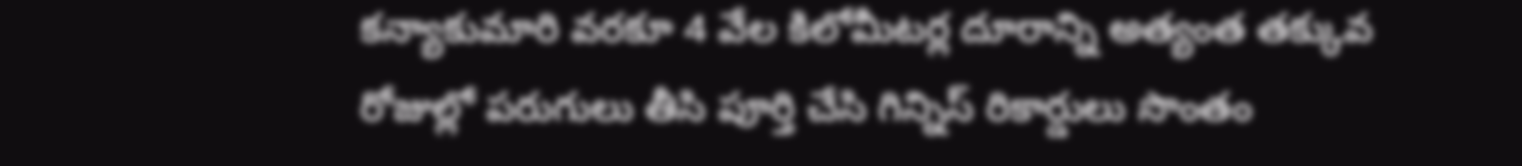కన్యాకుమారి వరకూ 4 వేల కిలోమీటర్ల దూరాన్ని అత్యంత తక్కువ రోజుల్లో పరుగులు తీసి పూర్తి చేసి గిన్నిస్‌ రికార్డులు సొంతం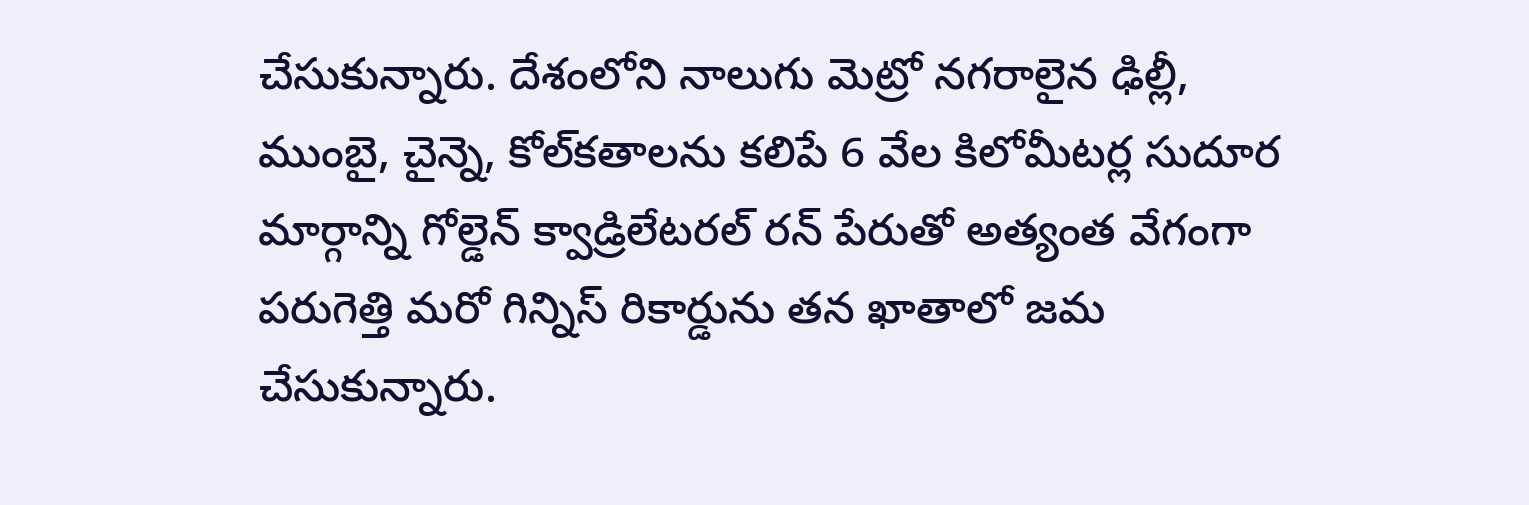చేసుకున్నారు. దేశంలోని నాలుగు మెట్రో నగరాలైన ఢిల్లీ, ముంబై, చైన్నె, కోల్‌కతాలను కలిపే 6 వేల కిలోమీటర్ల సుదూర మార్గాన్ని గోల్డెన్‌ క్వాడ్రిలేటరల్‌ రన్‌ పేరుతో అత్యంత వేగంగా పరుగెత్తి మరో గిన్నిస్‌ రికార్డును తన ఖాతాలో జమ చేసుకున్నారు.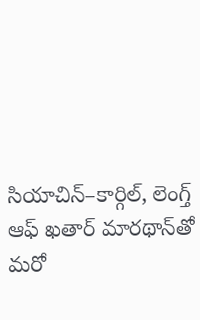సియాచిన్‌–కార్గిల్‌, లెంగ్త్‌ ఆఫ్‌ ఖతార్‌ మారథాన్‌తో మరో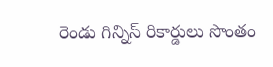రెండు గిన్నిస్‌ రికార్డులు సొంతం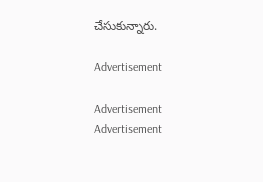చేసుకున్నారు.

Advertisement

Advertisement
Advertisement